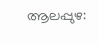ആലപ്പുഴ: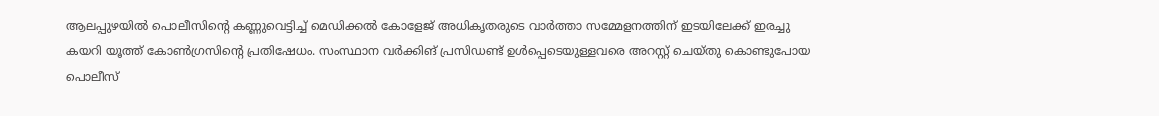ആലപ്പുഴയിൽ പൊലീസിൻ്റെ കണ്ണുവെട്ടിച്ച് മെഡിക്കൽ കോളേജ് അധികൃതരുടെ വാർത്താ സമ്മേളനത്തിന് ഇടയിലേക്ക് ഇരച്ചു കയറി യൂത്ത് കോൺഗ്രസിൻ്റെ പ്രതിഷേധം. സംസ്ഥാന വർക്കിങ് പ്രസിഡണ്ട് ഉൾപ്പെടെയുള്ളവരെ അറസ്റ്റ് ചെയ്തു കൊണ്ടുപോയ പൊലീസ്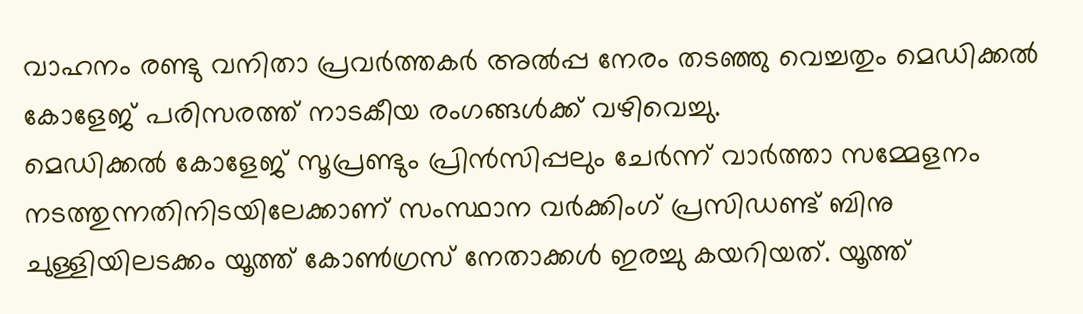വാഹനം രണ്ടു വനിതാ പ്രവർത്തകർ അൽപ്പ നേരം തടഞ്ഞു വെച്ചതും മെഡിക്കൽ കോളേജ് പരിസരത്ത് നാടകീയ രംഗങ്ങൾക്ക് വഴിവെച്ചു.
മെഡിക്കൽ കോളേജ് സൂപ്രണ്ടും പ്രിൻസിപ്പലും ചേർന്ന് വാർത്താ സമ്മേളനം നടത്തുന്നതിനിടയിലേക്കാണ് സംസ്ഥാന വർക്കിംഗ് പ്രസിഡണ്ട് ബിനു ചുള്ളിയിലടക്കം യൂത്ത് കോൺഗ്രസ് നേതാക്കൾ ഇരച്ചു കയറിയത്. യൂത്ത്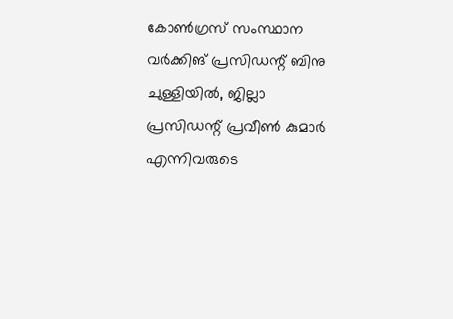കോൺഗ്രസ് സംസ്ഥാന വർക്കിങ് പ്രസിഡന്റ് ബിനു ചുള്ളിയിൽ, ജില്ലാ പ്രസിഡന്റ് പ്രവീൺ കുമാർ എന്നിവരുടെ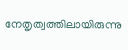നേതൃത്വത്തിലായിരുന്നു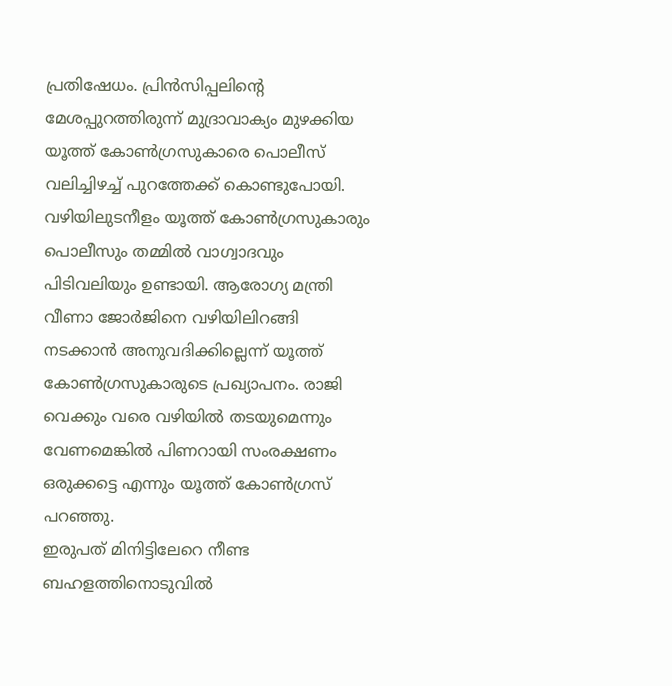പ്രതിഷേധം. പ്രിൻസിപ്പലിൻ്റെ മേശപ്പുറത്തിരുന്ന് മുദ്രാവാക്യം മുഴക്കിയ യൂത്ത് കോൺഗ്രസുകാരെ പൊലീസ് വലിച്ചിഴച്ച് പുറത്തേക്ക് കൊണ്ടുപോയി. വഴിയിലുടനീളം യൂത്ത് കോൺഗ്രസുകാരും പൊലീസും തമ്മിൽ വാഗ്വാദവും പിടിവലിയും ഉണ്ടായി. ആരോഗ്യ മന്ത്രി വീണാ ജോർജിനെ വഴിയിലിറങ്ങി നടക്കാൻ അനുവദിക്കില്ലെന്ന് യൂത്ത് കോൺഗ്രസുകാരുടെ പ്രഖ്യാപനം. രാജി വെക്കും വരെ വഴിയിൽ തടയുമെന്നും വേണമെങ്കിൽ പിണറായി സംരക്ഷണം ഒരുക്കട്ടെ എന്നും യൂത്ത് കോൺഗ്രസ് പറഞ്ഞു.
ഇരുപത് മിനിട്ടിലേറെ നീണ്ട ബഹളത്തിനൊടുവിൽ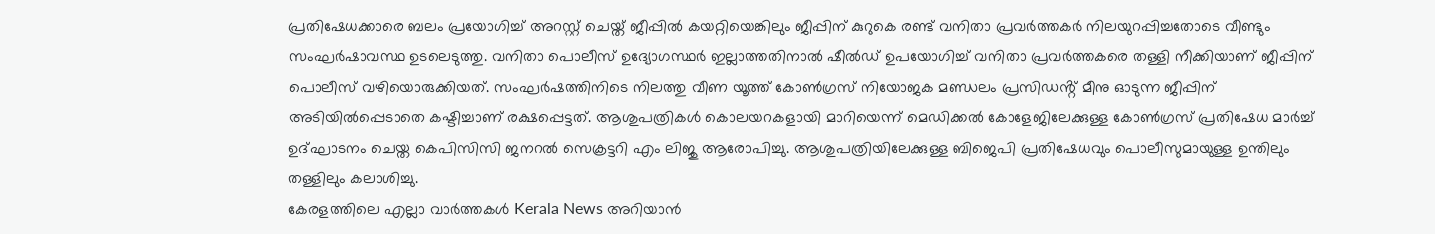പ്രതിഷേധക്കാരെ ബലം പ്രയോഗിച്ച് അറസ്റ്റ് ചെയ്ത് ജീപ്പിൽ കയറ്റിയെങ്കിലും ജീപ്പിന് കുറുകെ രണ്ട് വനിതാ പ്രവർത്തകർ നിലയുറപ്പിച്ചതോടെ വീണ്ടും സംഘർഷാവസ്ഥ ഉടലെടുത്തു. വനിതാ പൊലീസ് ഉദ്യോഗസ്ഥർ ഇല്ലാത്തതിനാൽ ഷീൽഡ് ഉപയോഗിച്ച് വനിതാ പ്രവർത്തകരെ തള്ളി നീക്കിയാണ് ജീപ്പിന് പൊലീസ് വഴിയൊരുക്കിയത്. സംഘർഷത്തിനിടെ നിലത്തു വീണ യൂത്ത് കോൺഗ്രസ് നിയോജക മണ്ഡലം പ്രസിഡൻ്റ് മീനു ഓടുന്ന ജീപ്പിന് അടിയിൽപ്പെടാതെ കഷ്ടിച്ചാണ് രക്ഷപ്പെട്ടത്. ആശുപത്രികൾ കൊലയറകളായി മാറിയെന്ന് മെഡിക്കൽ കോളേജിലേക്കുള്ള കോൺഗ്രസ് പ്രതിഷേധ മാർച്ച് ഉദ്ഘാടനം ചെയ്ത കെപിസിസി ജനറൽ സെക്രട്ടറി എം ലിജു ആരോപിച്ചു. ആശുപത്രിയിലേക്കുള്ള ബിജെപി പ്രതിഷേധവും പൊലീസുമായുള്ള ഉന്തിലും തള്ളിലും കലാശിച്ചു.
കേരളത്തിലെ എല്ലാ വാർത്തകൾ Kerala News അറിയാൻ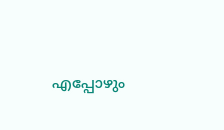എപ്പോഴും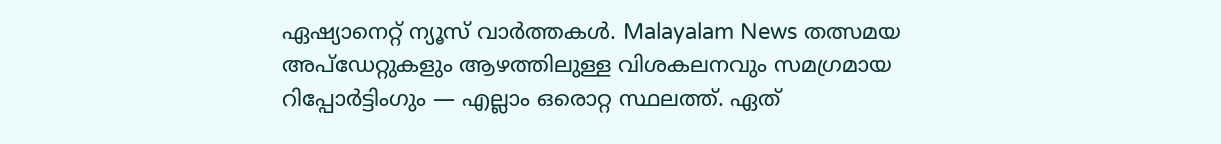ഏഷ്യാനെറ്റ് ന്യൂസ് വാർത്തകൾ. Malayalam News തത്സമയ അപ്ഡേറ്റുകളും ആഴത്തിലുള്ള വിശകലനവും സമഗ്രമായ റിപ്പോർട്ടിംഗും — എല്ലാം ഒരൊറ്റ സ്ഥലത്ത്. ഏത്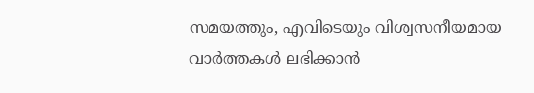സമയത്തും, എവിടെയും വിശ്വസനീയമായ വാർത്തകൾ ലഭിക്കാൻ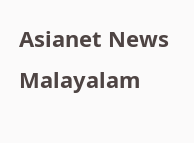Asianet News Malayalam